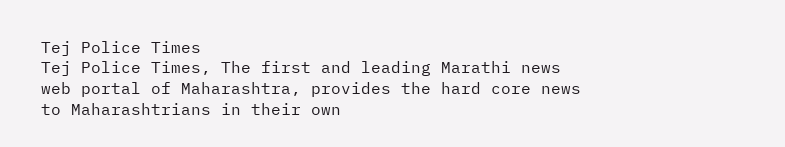Tej Police Times
Tej Police Times, The first and leading Marathi news web portal of Maharashtra, provides the hard core news to Maharashtrians in their own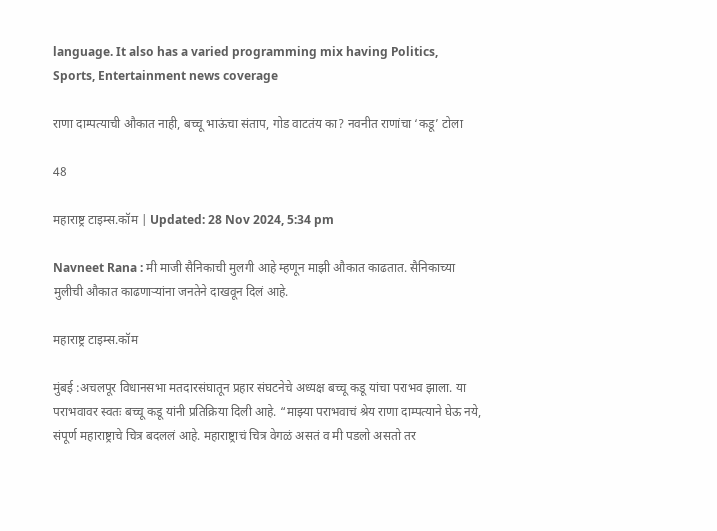language. It also has a varied programming mix having Politics, Sports, Entertainment news coverage

राणा दाम्पत्याची औकात नाही, बच्चू भाऊंचा संताप, गोड वाटतंय का? नवनीत राणांचा ‘कडू’ टोला

48

महाराष्ट्र टाइम्स.कॉम | Updated: 28 Nov 2024, 5:34 pm

Navneet Rana : मी माजी सैनिकाची मुलगी आहे म्हणून माझी औकात काढतात. सैनिकाच्या मुलीची औकात काढणाऱ्यांना जनतेने दाखवून दिलं आहे.

महाराष्ट्र टाइम्स.कॉम

मुंबई :अचलपूर विधानसभा मतदारसंघातून प्रहार संघटनेचे अध्यक्ष बच्चू कडू यांचा पराभव झाला. या पराभवावर स्वतः बच्चू कडू यांनी प्रतिक्रिया दिली आहे. “माझ्या पराभवाचं श्रेय राणा दाम्पत्याने घेऊ नये, संपूर्ण महाराष्ट्राचे चित्र बदललं आहे. महाराष्ट्राचं चित्र वेगळं असतं व मी पडलो असतो तर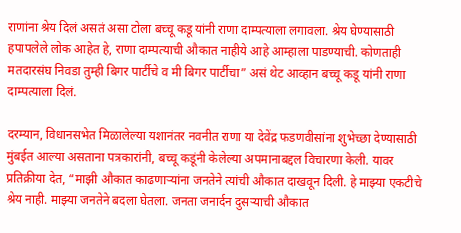राणांना श्रेय दिलं असतं असा टोला बच्चू कडू यांनी राणा दाम्पत्याला लगावला. श्रेय घेण्यासाठी हपापलेले लोक आहेत हे, राणा दाम्पत्याची औकात नाहीये आहे आम्हाला पाडण्याची. कोणताही मतदारसंघ निवडा तुम्ही बिगर पार्टीचे व मी बिगर पार्टीचा” असं थेट आव्हान बच्चू कडू यांनी राणा दाम्पत्याला दिलं.

दरम्यान, विधानसभेत मिळालेल्या यशानंतर नवनीत राणा या देवेंद्र फडणवीसांना शुभेच्छा देण्यासाठी मुंबईत आल्या असताना पत्रकारांनी, बच्चू कडूंनी केलेल्या अपमानाबद्दल विचारणा केली. यावर प्रतिक्रीया देत, “माझी औकात काढणाऱ्यांना जनतेने त्यांची औकात दाखवून दिली. हे माझ्या एकटीचे श्रेय नाही. माझ्या जनतेने बदला घेतला. जनता जनार्दन दुसऱ्याची औकात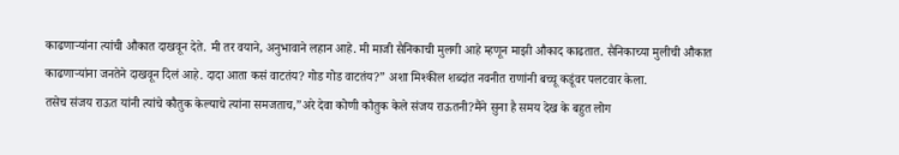काढणाऱ्यांना त्यांची औकात दाखवून देते. मी तर वयाने, अनुभावाने लहान आहे. मी माजी सैनिकाची मुलगी आहे म्हणून माझी औकाद काढतात. सैनिकाच्या मुलीची औकात काढणाऱ्यांना जनतेने दाखवून दिलं आहे. दादा आता कसं वाटतंय? गोड गोड वाटतंय?” अशा मिश्कील शब्दांत नवनीत राणांनी बच्चू कडूंवर पलटवार केला.
तसेच संजय राऊत यांनी त्यांचे कौतुक केल्याचे त्यांना समजताच,”अरे देवा कोणी कौतुक केले संजय राऊतनी?मैंने सुना है समय देख के बहुत लोग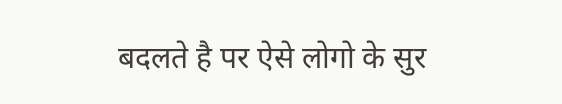बदलते है पर ऐसे लोगो के सुर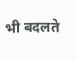भी बदलते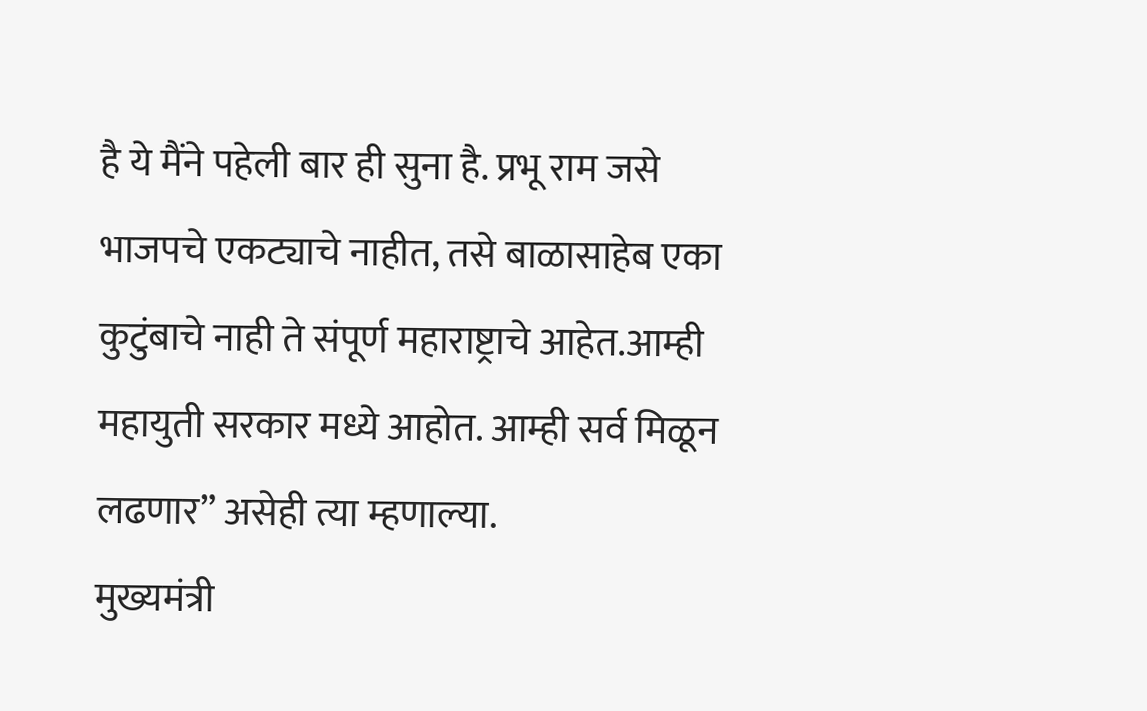है ये मैंने पहेली बार ही सुना है. प्रभू राम जसे भाजपचे एकट्याचे नाहीत, तसे बाळासाहेब एका कुटुंबाचे नाही ते संपूर्ण महाराष्ट्राचे आहेत.आम्ही महायुती सरकार मध्ये आहोत. आम्ही सर्व मिळून लढणार” असेही त्या म्हणाल्या.
मुख्यमंत्री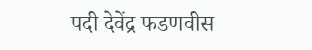पदी देवेंद्र फडणवीस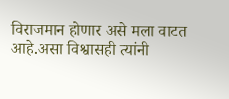विराजमान होणार असे मला वाटत आहे.असा विश्वासही त्यांनी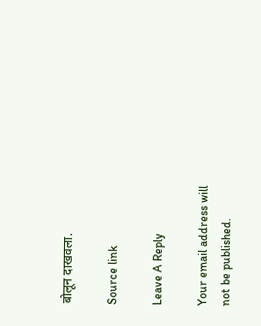बोलून दाखवला.

Source link

Leave A Reply

Your email address will not be published.